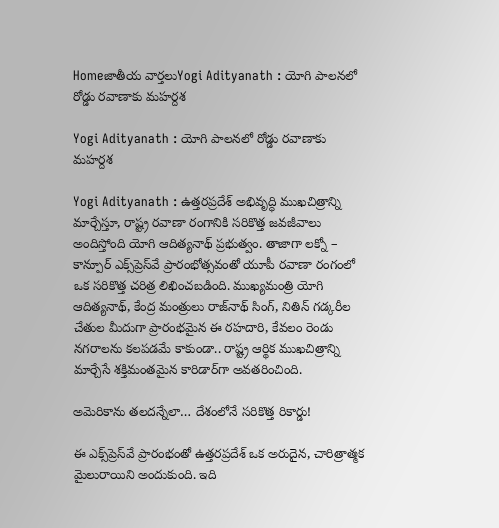Homeజాతీయ వార్తలుYogi Adityanath : యోగి పాలనలో రోడ్డు రవాణాకు మహర్దశ

Yogi Adityanath : యోగి పాలనలో రోడ్డు రవాణాకు మహర్దశ

Yogi Adityanath : ఉత్తరప్రదేశ్ అభివృద్ధి ముఖచిత్రాన్ని మార్చేస్తూ, రాష్ట్ర రవాణా రంగానికి సరికొత్త జవజీవాలు అందిస్తోంది యోగి ఆదిత్యనాథ్ ప్రభుత్వం. తాజాగా లక్నో – కాన్పూర్ ఎక్స్‌ప్రెస్‌వే ప్రారంభోత్సవంతో యూపీ రవాణా రంగంలో ఒక సరికొత్త చరిత్ర లిఖించబడింది. ముఖ్యమంత్రి యోగి ఆదిత్యనాథ్, కేంద్ర మంత్రులు రాజ్‌నాథ్ సింగ్, నితిన్ గడ్కరీల చేతుల మీదుగా ప్రారంభమైన ఈ రహదారి, కేవలం రెండు నగరాలను కలపడమే కాకుండా.. రాష్ట్ర ఆర్థిక ముఖచిత్రాన్ని మార్చేసే శక్తిమంతమైన కారిడార్‌గా అవతరించింది.

అమెరికాను తలదన్నేలా… దేశంలోనే సరికొత్త రికార్డు!

ఈ ఎక్స్‌ప్రెస్‌వే ప్రారంభంతో ఉత్తరప్రదేశ్ ఒక అరుదైన, చారిత్రాత్మక మైలురాయిని అందుకుంది. ఇది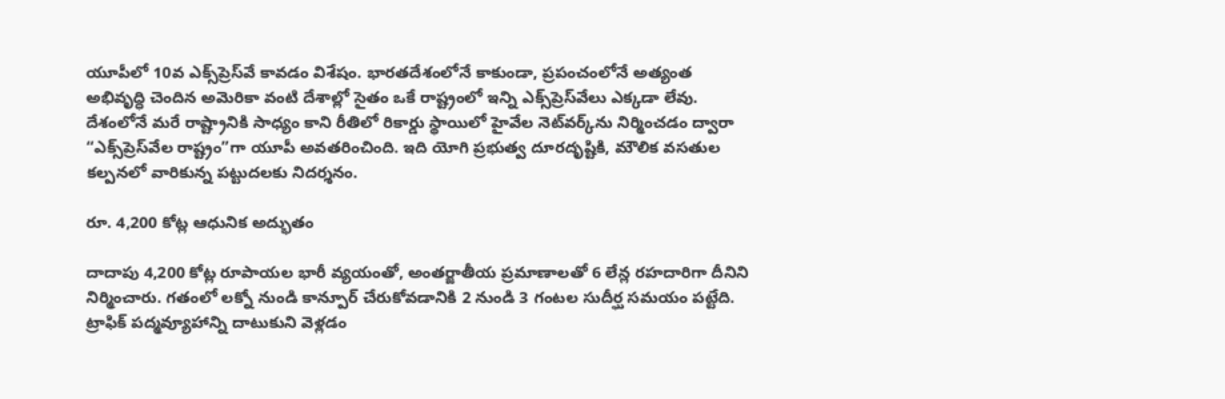యూపీలో 10వ ఎక్స్‌ప్రెస్‌వే కావడం విశేషం. భారతదేశంలోనే కాకుండా, ప్రపంచంలోనే అత్యంత అభివృద్ధి చెందిన అమెరికా వంటి దేశాల్లో సైతం ఒకే రాష్ట్రంలో ఇన్ని ఎక్స్‌ప్రెస్‌వేలు ఎక్కడా లేవు. దేశంలోనే మరే రాష్ట్రానికి సాధ్యం కాని రీతిలో రికార్డు స్థాయిలో హైవేల నెట్‌వర్క్‌ను నిర్మించడం ద్వారా “ఎక్స్‌ప్రెస్‌వేల రాష్ట్రం”గా యూపీ అవతరించింది. ఇది యోగి ప్రభుత్వ దూరదృష్టికి, మౌలిక వసతుల కల్పనలో వారికున్న పట్టుదలకు నిదర్శనం.

రూ. 4,200 కోట్ల ఆధునిక అద్భుతం

దాదాపు 4,200 కోట్ల రూపాయల భారీ వ్యయంతో, అంతర్జాతీయ ప్రమాణాలతో 6 లేన్ల రహదారిగా దీనిని నిర్మించారు. గతంలో లక్నో నుండి కాన్పూర్ చేరుకోవడానికి 2 నుండి 3 గంటల సుదీర్ఘ సమయం పట్టేది. ట్రాఫిక్ పద్మవ్యూహాన్ని దాటుకుని వెళ్లడం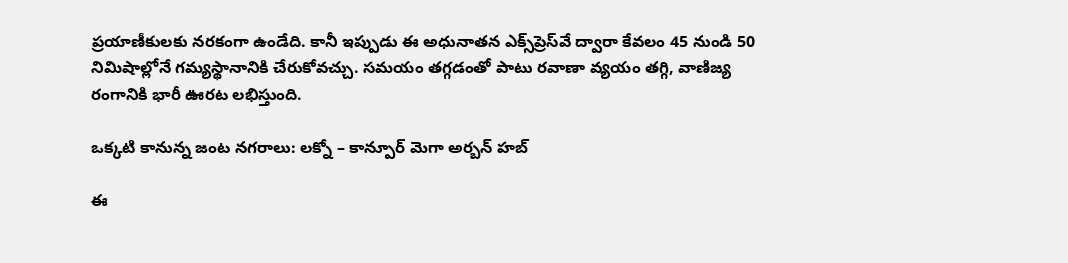ప్రయాణీకులకు నరకంగా ఉండేది. కానీ ఇప్పుడు ఈ అధునాతన ఎక్స్‌ప్రెస్‌వే ద్వారా కేవలం 45 నుండి 50 నిమిషాల్లోనే గమ్యస్థానానికి చేరుకోవచ్చు. సమయం తగ్గడంతో పాటు రవాణా వ్యయం తగ్గి, వాణిజ్య రంగానికి భారీ ఊరట లభిస్తుంది.

ఒక్కటి కానున్న జంట నగరాలు: లక్నో – కాన్పూర్ మెగా అర్బన్ హబ్

ఈ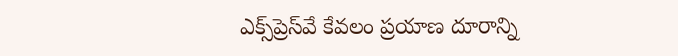ఎక్స్‌ప్రెస్‌వే కేవలం ప్రయాణ దూరాన్ని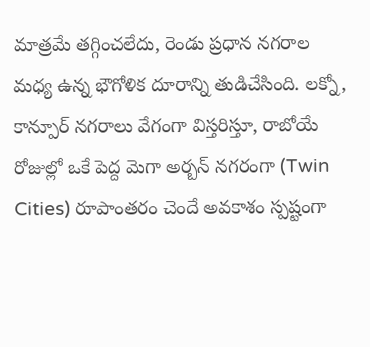మాత్రమే తగ్గించలేదు, రెండు ప్రధాన నగరాల మధ్య ఉన్న భౌగోళిక దూరాన్ని తుడిచేసింది. లక్నో, కాన్పూర్ నగరాలు వేగంగా విస్తరిస్తూ, రాబోయే రోజుల్లో ఒకే పెద్ద మెగా అర్బన్ నగరంగా (Twin Cities) రూపాంతరం చెందే అవకాశం స్పష్టంగా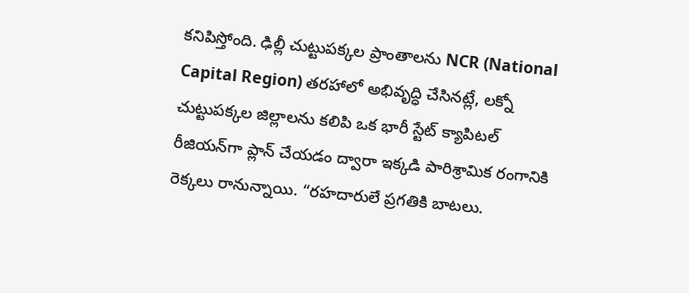కనిపిస్తోంది. ఢిల్లీ చుట్టుపక్కల ప్రాంతాలను NCR (National Capital Region) తరహాలో అభివృద్ధి చేసినట్లే, లక్నో చుట్టుపక్కల జిల్లాలను కలిపి ఒక భారీ స్టేట్ క్యాపిటల్ రీజియన్‌గా ప్లాన్ చేయడం ద్వారా ఇక్కడి పారిశ్రామిక రంగానికి రెక్కలు రానున్నాయి. “రహదారులే ప్రగతికి బాటలు.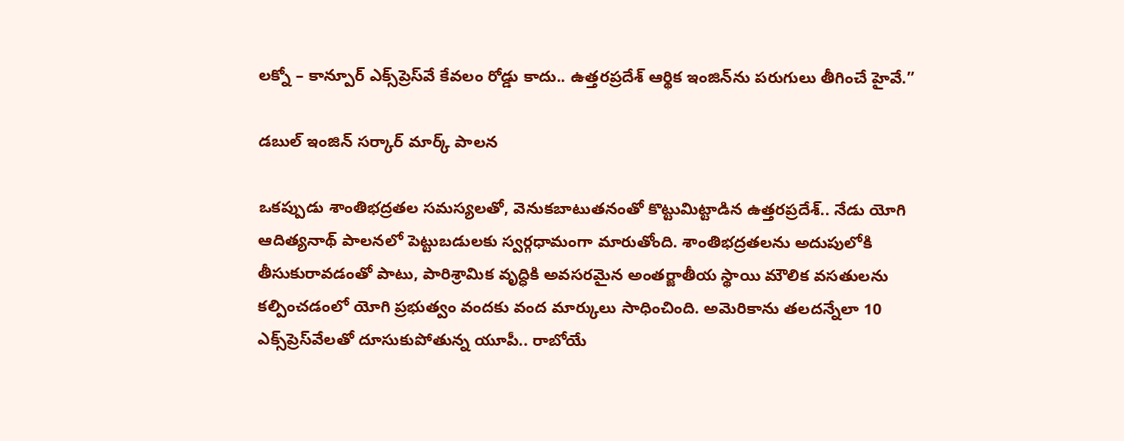లక్నో – కాన్పూర్ ఎక్స్‌ప్రెస్‌వే కేవలం రోడ్డు కాదు.. ఉత్తరప్రదేశ్ ఆర్థిక ఇంజిన్‌ను పరుగులు తీగించే హైవే.”

డబుల్ ఇంజిన్ సర్కార్ మార్క్ పాలన

ఒకప్పుడు శాంతిభద్రతల సమస్యలతో, వెనుకబాటుతనంతో కొట్టుమిట్టాడిన ఉత్తరప్రదేశ్.. నేడు యోగి ఆదిత్యనాథ్ పాలనలో పెట్టుబడులకు స్వర్గధామంగా మారుతోంది. శాంతిభద్రతలను అదుపులోకి తీసుకురావడంతో పాటు, పారిశ్రామిక వృద్ధికి అవసరమైన అంతర్జాతీయ స్థాయి మౌలిక వసతులను కల్పించడంలో యోగి ప్రభుత్వం వందకు వంద మార్కులు సాధించింది. అమెరికాను తలదన్నేలా 10 ఎక్స్‌ప్రెస్‌వేలతో దూసుకుపోతున్న యూపీ.. రాబోయే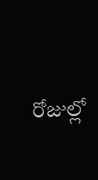రోజుల్లో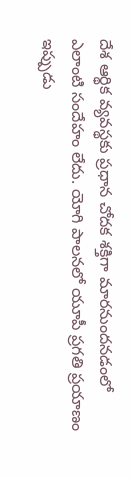దేశ ఆర్థిక వ్యవస్థకు ప్రధాన చోదక శక్తిగా మారనుందనడంలో ఎలాంటి సందేహం లేదు. యోగి పాలనలో యూపీ ప్రగతి ప్రయాణం ఇప్పుడు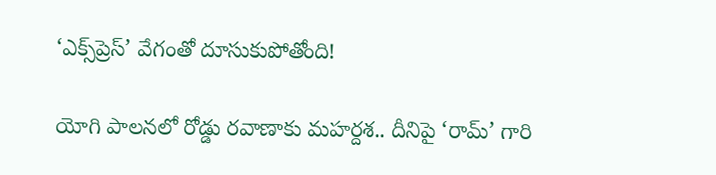‘ఎక్స్‌ప్రెస్’ వేగంతో దూసుకుపోతోంది!

యోగి పాలనలో రోడ్డు రవాణాకు మహర్దశ.. దీనిపై ‘రామ్’ గారి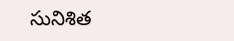సునిశిత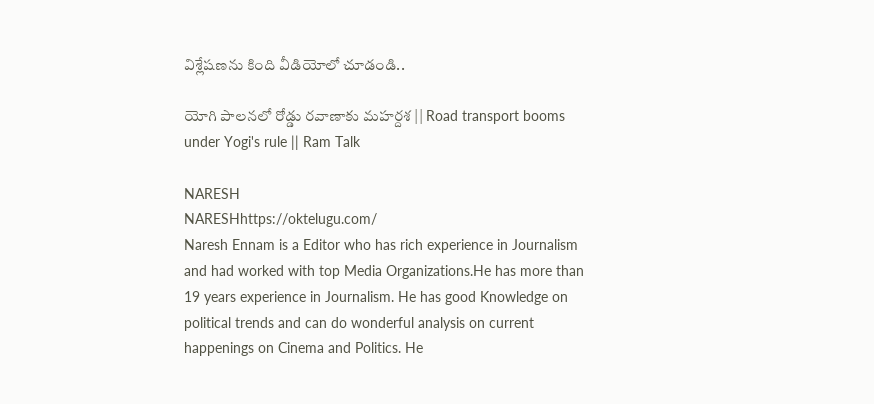విశ్లేషణను కింది వీడియోలో చూడండి..

యోగి పాలనలో రోడ్డు రవాణాకు మహర్దశ || Road transport booms under Yogi's rule || Ram Talk

NARESH
NARESHhttps://oktelugu.com/
Naresh Ennam is a Editor who has rich experience in Journalism and had worked with top Media Organizations.He has more than 19 years experience in Journalism. He has good Knowledge on political trends and can do wonderful analysis on current happenings on Cinema and Politics. He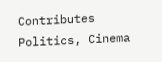Contributes Politics, Cinema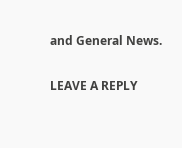and General News.

LEAVE A REPLY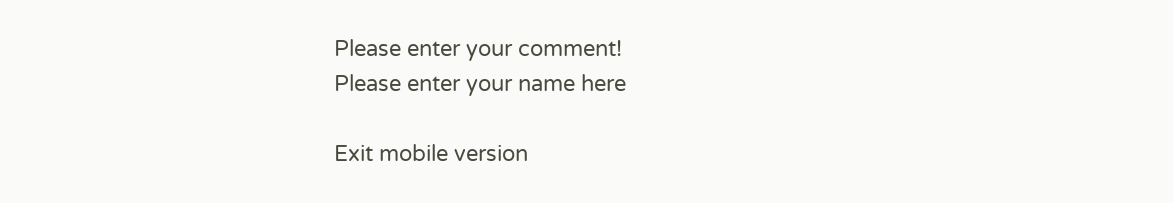Please enter your comment!
Please enter your name here

Exit mobile version